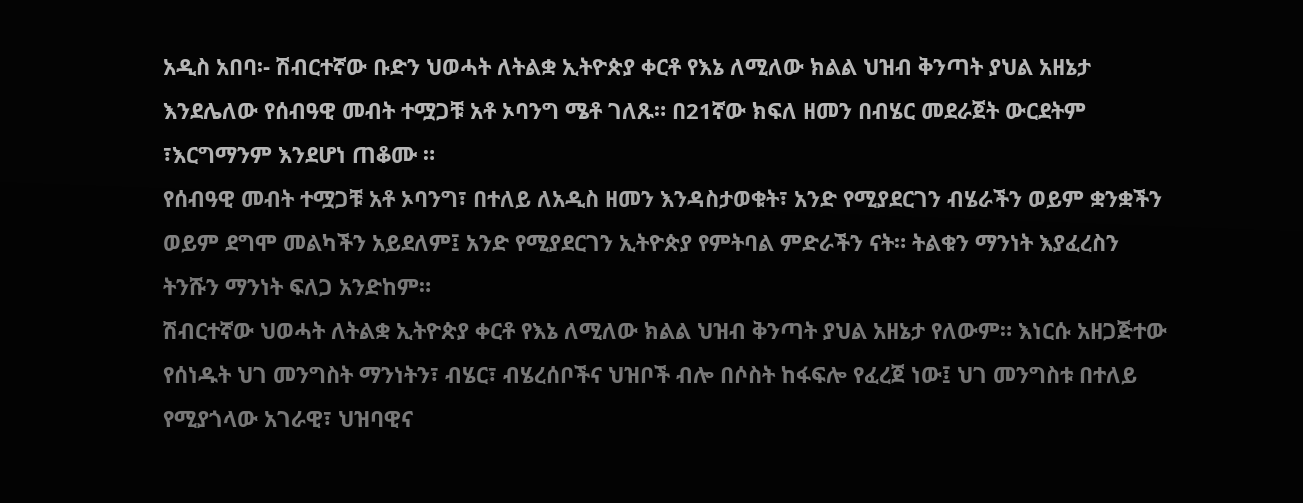አዲስ አበባ፡- ሽብርተኛው ቡድን ህወሓት ለትልቋ ኢትዮጵያ ቀርቶ የእኔ ለሚለው ክልል ህዝብ ቅንጣት ያህል አዘኔታ እንደሌለው የሰብዓዊ መብት ተሟጋቹ አቶ ኦባንግ ሜቶ ገለጹ። በ21ኛው ክፍለ ዘመን በብሄር መደራጀት ውርደትም ፣እርግማንም እንደሆነ ጠቆሙ ።
የሰብዓዊ መብት ተሟጋቹ አቶ ኦባንግ፣ በተለይ ለአዲስ ዘመን እንዳስታወቁት፣ አንድ የሚያደርገን ብሄራችን ወይም ቋንቋችን ወይም ደግሞ መልካችን አይደለም፤ አንድ የሚያደርገን ኢትዮጵያ የምትባል ምድራችን ናት። ትልቁን ማንነት እያፈረስን ትንሹን ማንነት ፍለጋ አንድከም።
ሽብርተኛው ህወሓት ለትልቋ ኢትዮጵያ ቀርቶ የእኔ ለሚለው ክልል ህዝብ ቅንጣት ያህል አዘኔታ የለውም። እነርሱ አዘጋጅተው የሰነዱት ህገ መንግስት ማንነትን፣ ብሄር፣ ብሄረሰቦችና ህዝቦች ብሎ በሶስት ከፋፍሎ የፈረጀ ነው፤ ህገ መንግስቱ በተለይ የሚያጎላው አገራዊ፣ ህዝባዊና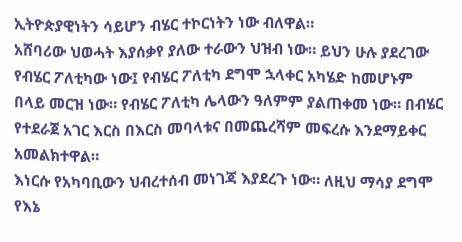ኢትዮጵያዊነትን ሳይሆን ብሄር ተኮርነትን ነው ብለዋል።
አሸባሪው ህወሓት እያሰቃየ ያለው ተራውን ህዝብ ነው። ይህን ሁሉ ያደረገው የብሄር ፖለቲካው ነው፤ የብሄር ፖለቲካ ደግሞ ኋላቀር አካሄድ ከመሆኑም በላይ መርዝ ነው። የብሄር ፖለቲካ ሌላውን ዓለምም ያልጠቀመ ነው። በብሄር የተደራጀ አገር እርስ በእርስ መባላቱና በመጨረሻም መፍረሱ እንደማይቀር አመልክተዋል።
እነርሱ የአካባቢውን ህብረተሰብ መነገጃ እያደረጉ ነው። ለዚህ ማሳያ ደግሞ የእኔ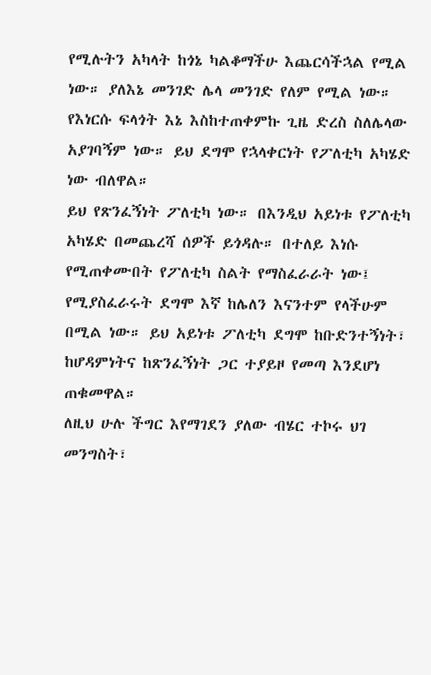የሚሉትን አካላት ከጎኔ ካልቆማችሁ እጨርሳችኋል የሚል ነው። ያለእኔ መንገድ ሌላ መንገድ የለም የሚል ነው። የእነርሱ ፍላጎት እኔ እስከተጠቀምኩ ጊዜ ድረስ ስለሌላው አያገባኝም ነው። ይህ ደግሞ የኋላቀርነት የፖለቲካ አካሄድ ነው ብለዋል።
ይህ የጽንፈኝነት ፖለቲካ ነው። በእንዲህ አይነቱ የፖለቲካ አካሄድ በመጨረሻ ሰዎች ይጎዳሉ። በተለይ እነሱ የሚጠቀሙበት የፖለቲካ ስልት የማስፈራራት ነው፤ የሚያስፈራሩት ደግሞ እኛ ከሌለን እናንተም የላችሁም በሚል ነው። ይህ አይነቱ ፖለቲካ ደግሞ ከቡድንተኝነት፣ ከሆዳምነትና ከጽንፈኝነት ጋር ተያይዞ የመጣ እንደሆነ ጠቁመዋል።
ለዚህ ሁሉ ችግር እየማገደን ያለው ብሄር ተኮሩ ህገ መንግስት፣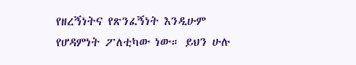የዘረኝነትና የጽንፈኝነት እንዲሁም የሆዳምነት ፖለቲካው ነው። ይህን ሁሉ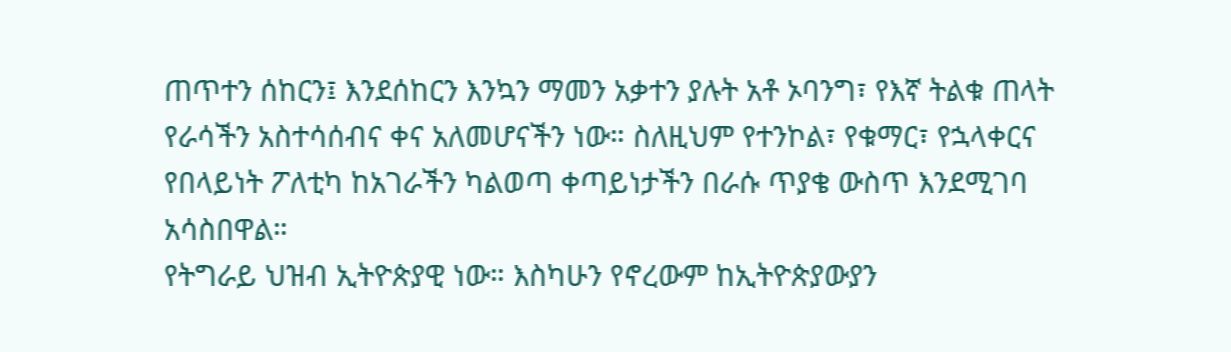ጠጥተን ሰከርን፤ እንደሰከርን እንኳን ማመን አቃተን ያሉት አቶ ኦባንግ፣ የእኛ ትልቁ ጠላት የራሳችን አስተሳሰብና ቀና አለመሆናችን ነው። ስለዚህም የተንኮል፣ የቁማር፣ የኋላቀርና የበላይነት ፖለቲካ ከአገራችን ካልወጣ ቀጣይነታችን በራሱ ጥያቄ ውስጥ እንደሚገባ አሳስበዋል።
የትግራይ ህዝብ ኢትዮጵያዊ ነው። እስካሁን የኖረውም ከኢትዮጵያውያን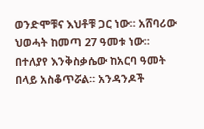ወንድሞቹና እህቶቹ ጋር ነው። አሸባሪው ህወሓት ከመጣ 27 ዓመቱ ነው። በተለያየ እንቅስቃሴው ከአርባ ዓመት በላይ አስቆጥሯል። አንዳንዶች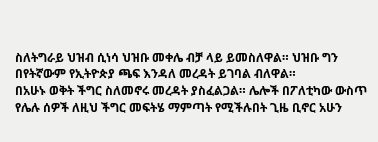ስለትግራይ ህዝብ ሲነሳ ህዝቡ መቀሌ ብቻ ላይ ይመስለዋል። ህዝቡ ግን በየትኛውም የኢትዮጵያ ጫፍ እንዳለ መረዳት ይገባል ብለዋል።
በአሁኑ ወቅት ችግር ስለመኖሩ መረዳት ያስፈልጋል። ሌሎች በፖለቲካው ውስጥ የሌሉ ሰዎች ለዚህ ችግር መፍትሄ ማምጣት የሚችሉበት ጊዜ ቢኖር አሁን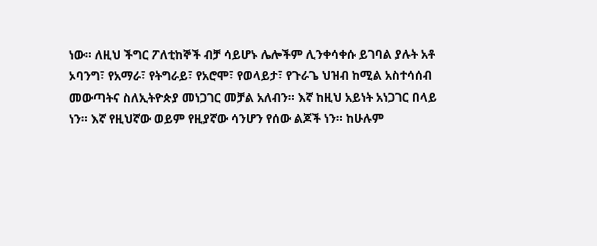ነው። ለዚህ ችግር ፖለቲከኞች ብቻ ሳይሆኑ ሌሎችም ሊንቀሳቀሱ ይገባል ያሉት አቶ ኦባንግ፣ የአማራ፣ የትግራይ፣ የአሮሞ፣ የወላይታ፣ የጉራጌ ህዝብ ከሚል አስተሳሰብ መውጣትና ስለኢትዮጵያ መነጋገር መቻል አለብን። እኛ ከዚህ አይነት አነጋገር በላይ ነን። እኛ የዚህኛው ወይም የዚያኛው ሳንሆን የሰው ልጆች ነን። ከሁሉም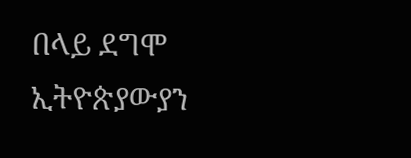በላይ ደግሞ ኢትዮጵያውያን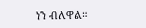ነን ብለዋል።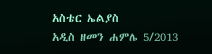አስቴር ኤልያስ
አዲስ ዘመን ሐምሌ 5/2013